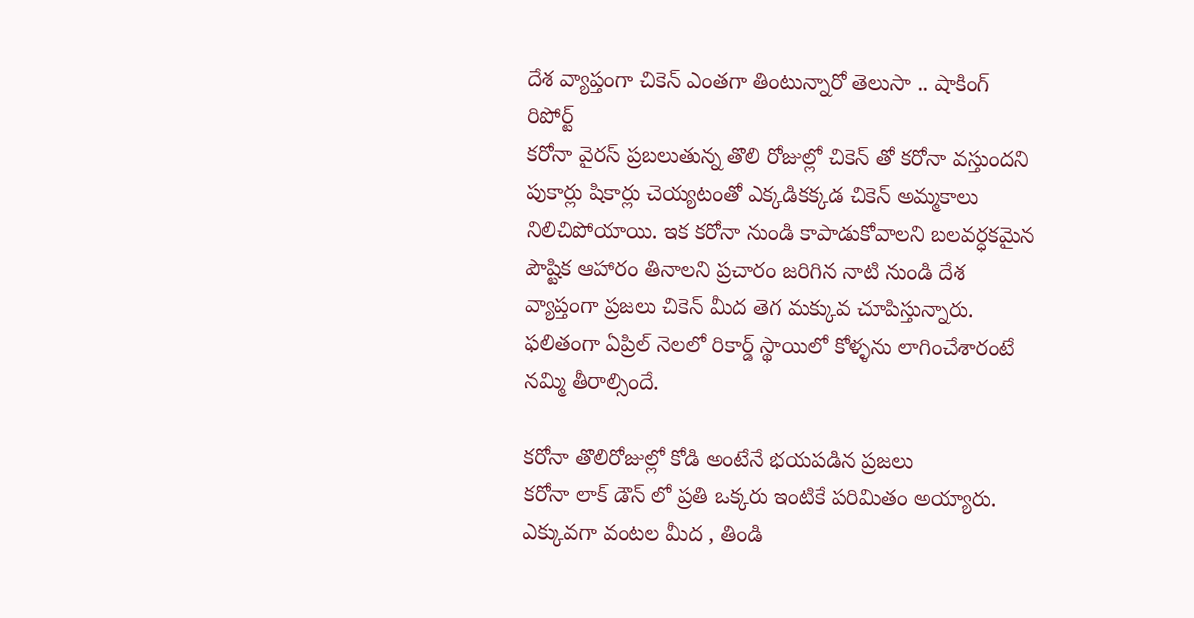దేశ వ్యాప్తంగా చికెన్ ఎంతగా తింటున్నారో తెలుసా .. షాకింగ్ రిపోర్ట్
కరోనా వైరస్ ప్రబలుతున్న తొలి రోజుల్లో చికెన్ తో కరోనా వస్తుందని పుకార్లు షికార్లు చెయ్యటంతో ఎక్కడికక్కడ చికెన్ అమ్మకాలు నిలిచిపోయాయి. ఇక కరోనా నుండి కాపాడుకోవాలని బలవర్ధకమైన పౌష్టిక ఆహారం తినాలని ప్రచారం జరిగిన నాటి నుండి దేశ వ్యాప్తంగా ప్రజలు చికెన్ మీద తెగ మక్కువ చూపిస్తున్నారు. ఫలితంగా ఏప్రిల్ నెలలో రికార్డ్ స్థాయిలో కోళ్ళను లాగించేశారంటే నమ్మి తీరాల్సిందే.

కరోనా తొలిరోజుల్లో కోడి అంటేనే భయపడిన ప్రజలు
కరోనా లాక్ డౌన్ లో ప్రతి ఒక్కరు ఇంటికే పరిమితం అయ్యారు. ఎక్కువగా వంటల మీద , తిండి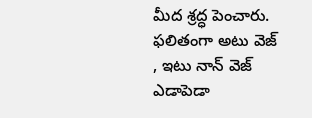మీద శ్రద్ధ పెంచారు. ఫలితంగా అటు వెజ్ , ఇటు నాన్ వెజ్ ఎడాపెడా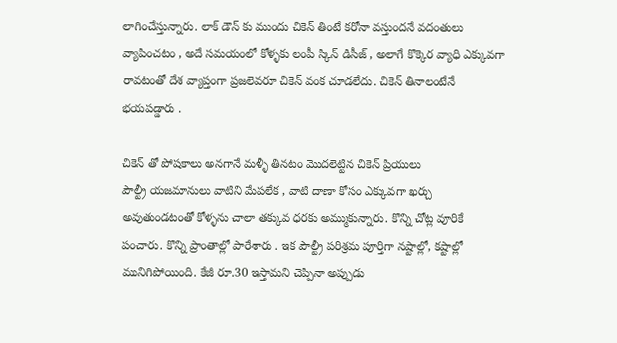లాగించేస్తున్నారు. లాక్ డౌన్ కు ముందు చికెన్ తింటే కరోనా వస్తుందనే వదంతులు వ్యాపించటం , అదే సమయంలో కోళ్ళకు లంపీ స్కిన్ డిసీజ్ , అలాగే కొక్కెర వ్యాధి ఎక్కువగా రావటంతో దేశ వ్యాప్తంగా ప్రజలెవరూ చికెన్ వంక చూడలేదు. చికెన్ తినాలంటేనే భయపడ్డారు .

చికెన్ తో పోషకాలు అనగానే మళ్ళీ తినటం మొదలెట్టిన చికెన్ ప్రియులు
పౌల్ట్రీ యజమానులు వాటిని మేపలేక , వాటి దాణా కోసం ఎక్కువగా ఖర్చు అవుతుండటంతో కోళ్ళను చాలా తక్కువ ధరకు అమ్ముకున్నారు. కొన్ని చోట్ల వూరికే పంచారు. కొన్ని ప్రాంతాల్లో పారేశారు . ఇక పౌల్ట్రీ పరిశ్రమ పూర్తిగా నష్టాల్లో, కష్టాల్లో మునిగిపోయింది. కేజీ రూ.30 ఇస్తామని చెప్పినా అప్పుడు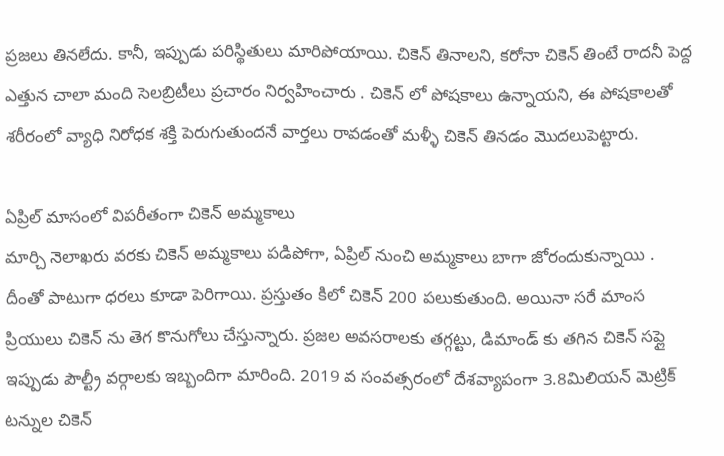ప్రజలు తినలేదు. కానీ, ఇప్పుడు పరిస్థితులు మారిపోయాయి. చికెన్ తినాలని, కరోనా చికెన్ తింటే రాదనీ పెద్ద ఎత్తున చాలా మంది సెలబ్రిటీలు ప్రచారం నిర్వహించారు . చికెన్ లో పోషకాలు ఉన్నాయని, ఈ పోషకాలతో శరీరంలో వ్యాధి నిరోధక శక్తి పెరుగుతుందనే వార్తలు రావడంతో మళ్ళీ చికెన్ తినడం మొదలుపెట్టారు.

ఏప్రిల్ మాసంలో విపరీతంగా చికెన్ అమ్మకాలు
మార్చి నెలాఖరు వరకు చికెన్ అమ్మకాలు పడిపోగా, ఏప్రిల్ నుంచి అమ్మకాలు బాగా జోరందుకున్నాయి . దీంతో పాటుగా ధరలు కూడా పెరిగాయి. ప్రస్తుతం కిలో చికెన్ 200 పలుకుతుంది. అయినా సరే మాంస ప్రియులు చికెన్ ను తెగ కొనుగోలు చేస్తున్నారు. ప్రజల అవసరాలకు తగ్గట్టు, డిమాండ్ కు తగిన చికెన్ సప్లై ఇప్పుడు పౌల్ట్రీ వర్గాలకు ఇబ్బందిగా మారింది. 2019 వ సంవత్సరంలో దేశవ్యాపంగా 3.8మిలియన్ మెట్రిక్ టన్నుల చికెన్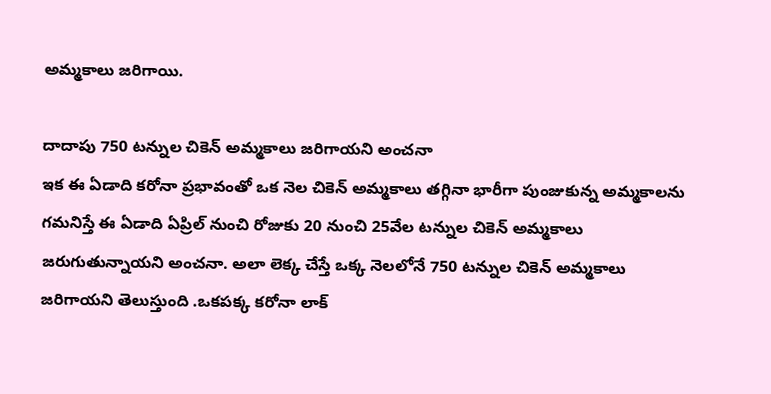అమ్మకాలు జరిగాయి.

దాదాపు 750 టన్నుల చికెన్ అమ్మకాలు జరిగాయని అంచనా
ఇక ఈ ఏడాది కరోనా ప్రభావంతో ఒక నెల చికెన్ అమ్మకాలు తగ్గినా భారీగా పుంజుకున్న అమ్మకాలను గమనిస్తే ఈ ఏడాది ఏప్రిల్ నుంచి రోజుకు 20 నుంచి 25వేల టన్నుల చికెన్ అమ్మకాలు జరుగుతున్నాయని అంచనా. అలా లెక్క చేస్తే ఒక్క నెలలోనే 750 టన్నుల చికెన్ అమ్మకాలు జరిగాయని తెలుస్తుంది .ఒకపక్క కరోనా లాక్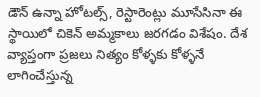డౌన్ ఉన్నా హోటల్స్, రెస్టారెంట్లు మూసేసినా ఈ స్థాయిలో చికెన్ అమ్మకాలు జరగడం విశేషం. దేశ వ్యాప్తంగా ప్రజలు నిత్యం కోళ్ళకు కోళ్ళనే లాగించేస్తున్న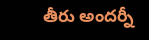తీరు అందర్నీ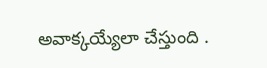అవాక్కయ్యేలా చేస్తుంది .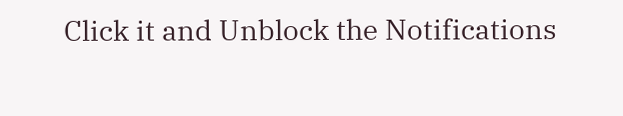Click it and Unblock the Notifications